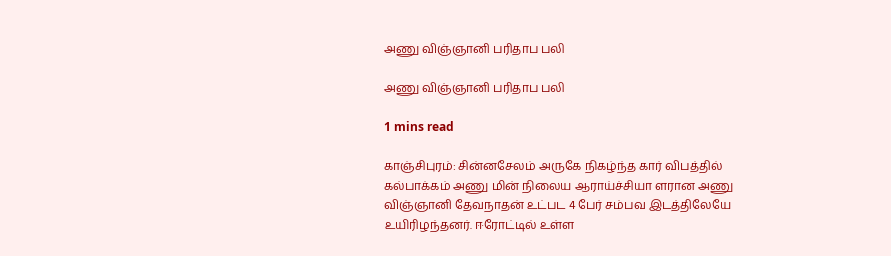அணு விஞ்ஞானி பரிதாப பலி

அணு விஞ்ஞானி பரிதாப பலி

1 mins read

காஞ்சிபுரம்: சின்னசேலம் அருகே நிகழ்ந்த கார் விபத்தில் கல்பாக்கம் அணு மின் நிலைய ஆராய்ச்சியா ளரான அணு விஞ்ஞானி தேவநாதன் உட்பட 4 பேர் சம்பவ இடத்திலேயே உயிரிழந்தனர். ஈரோட்டில் உள்ள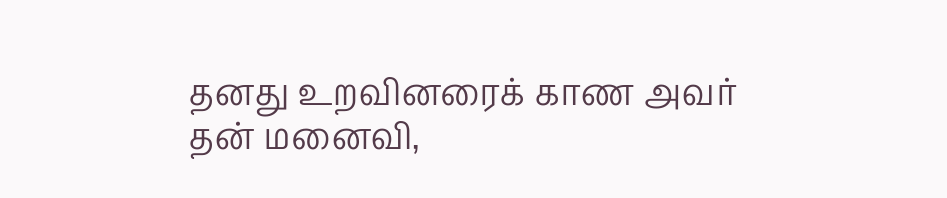தனது உறவினரைக் காண அவர் தன் மனைவி,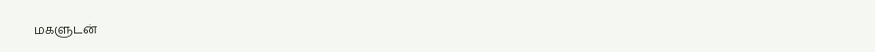மகளுடன்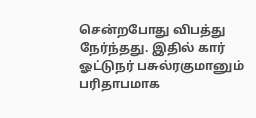சென்றபோது விபத்து நேர்ந்தது. இதில் கார் ஓட்டுநர் பசுல்ரகுமானும் பரிதாபமாக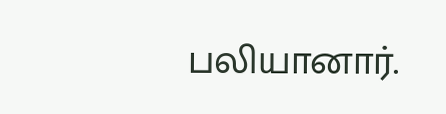பலியானார்.